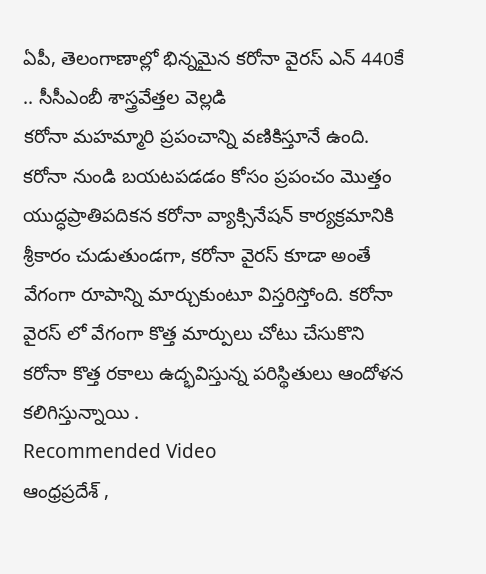ఏపీ, తెలంగాణాల్లో భిన్నమైన కరోనా వైరస్ ఎన్ 440కే .. సీసీఎంబీ శాస్త్రవేత్తల వెల్లడి
కరోనా మహమ్మారి ప్రపంచాన్ని వణికిస్తూనే ఉంది. కరోనా నుండి బయటపడడం కోసం ప్రపంచం మొత్తం యుద్ధప్రాతిపదికన కరోనా వ్యాక్సినేషన్ కార్యక్రమానికి శ్రీకారం చుడుతుండగా, కరోనా వైరస్ కూడా అంతే వేగంగా రూపాన్ని మార్చుకుంటూ విస్తరిస్తోంది. కరోనా వైరస్ లో వేగంగా కొత్త మార్పులు చోటు చేసుకొని కరోనా కొత్త రకాలు ఉద్భవిస్తున్న పరిస్థితులు ఆందోళన కలిగిస్తున్నాయి .
Recommended Video
ఆంధ్రప్రదేశ్ ,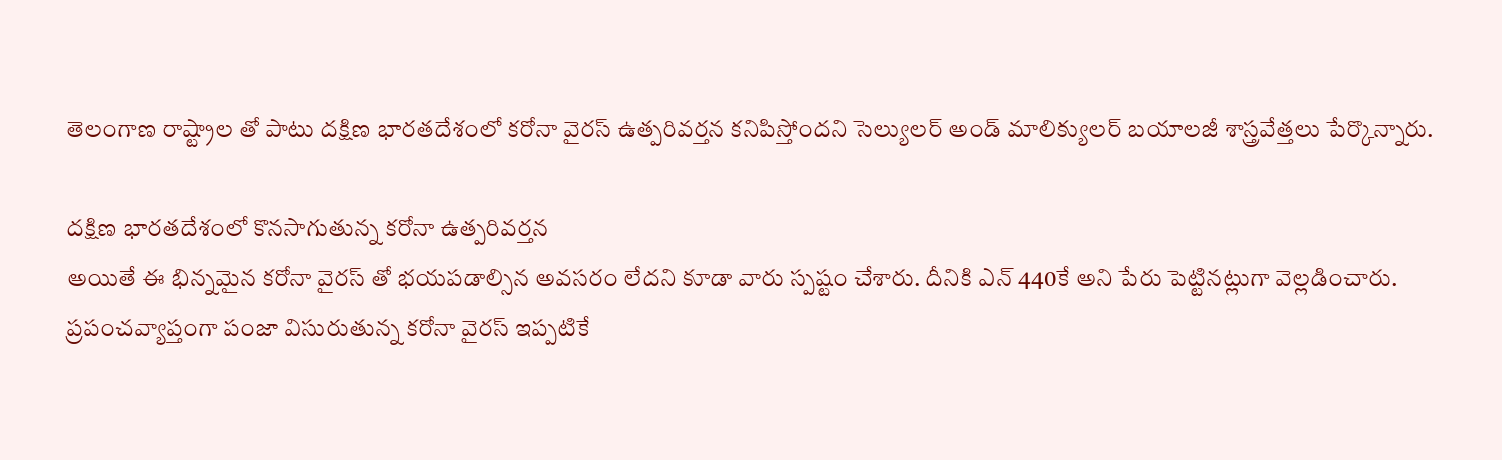తెలంగాణ రాష్ట్రాల తో పాటు దక్షిణ భారతదేశంలో కరోనా వైరస్ ఉత్పరివర్తన కనిపిస్తోందని సెల్యులర్ అండ్ మాలిక్యులర్ బయాలజీ శాస్త్రవేత్తలు పేర్కొన్నారు.

దక్షిణ భారతదేశంలో కొనసాగుతున్న కరోనా ఉత్పరివర్తన
అయితే ఈ భిన్నమైన కరోనా వైరస్ తో భయపడాల్సిన అవసరం లేదని కూడా వారు స్పష్టం చేశారు. దీనికి ఎన్ 440కే అని పేరు పెట్టినట్లుగా వెల్లడించారు.
ప్రపంచవ్యాప్తంగా పంజా విసురుతున్న కరోనా వైరస్ ఇప్పటికే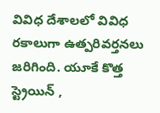వివిధ దేశాలలో వివిధ రకాలుగా ఉత్పరివర్తనలు జరిగింది. యూకే కొత్త స్ట్రెయిన్ ,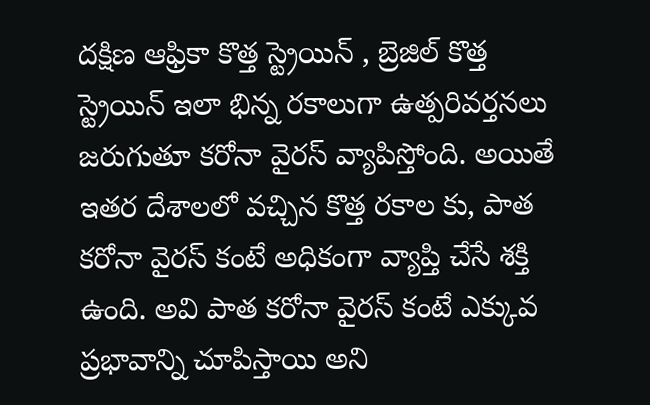దక్షిణ ఆఫ్రికా కొత్త స్ట్రెయిన్ , బ్రెజిల్ కొత్త స్ట్రెయిన్ ఇలా భిన్న రకాలుగా ఉత్పరివర్తనలు జరుగుతూ కరోనా వైరస్ వ్యాపిస్తోంది. అయితే ఇతర దేశాలలో వచ్చిన కొత్త రకాల కు, పాత కరోనా వైరస్ కంటే అధికంగా వ్యాప్తి చేసే శక్తి ఉంది. అవి పాత కరోనా వైరస్ కంటే ఎక్కువ ప్రభావాన్ని చూపిస్తాయి అని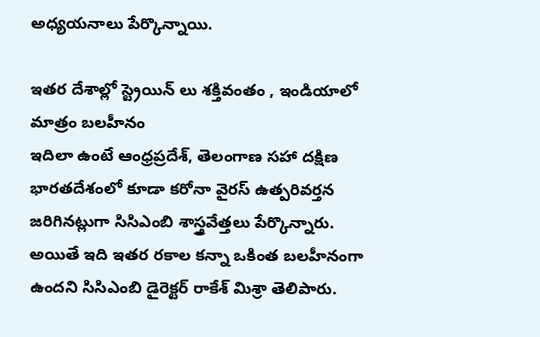అధ్యయనాలు పేర్కొన్నాయి.

ఇతర దేశాల్లో స్ట్రెయిన్ లు శక్తివంతం , ఇండియాలో మాత్రం బలహీనం
ఇదిలా ఉంటే ఆంధ్రప్రదేశ్, తెలంగాణ సహా దక్షిణ భారతదేశంలో కూడా కరోనా వైరస్ ఉత్పరివర్తన జరిగినట్లుగా సిసిఎంబి శాస్త్రవేత్తలు పేర్కొన్నారు. అయితే ఇది ఇతర రకాల కన్నా ఒకింత బలహీనంగా ఉందని సిసిఎంబి డైరెక్టర్ రాకేశ్ మిశ్రా తెలిపారు.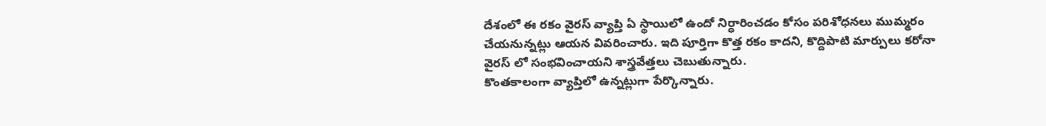దేశంలో ఈ రకం వైరస్ వ్యాప్తి ఏ స్థాయిలో ఉందో నిర్ధారించడం కోసం పరిశోధనలు ముమ్మరం చేయనున్నట్లు ఆయన వివరించారు. ఇది పూర్తిగా కొత్త రకం కాదని, కొద్దిపాటి మార్పులు కరోనా వైరస్ లో సంభవించాయని శాస్త్రవేత్తలు చెబుతున్నారు.
కొంతకాలంగా వ్యాప్తిలో ఉన్నట్లుగా పేర్కొన్నారు.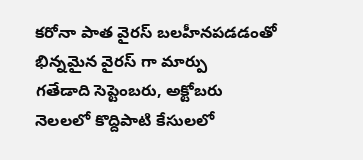కరోనా పాత వైరస్ బలహీనపడడంతో భిన్నమైన వైరస్ గా మార్పు
గతేడాది సెప్టెంబరు, అక్టోబరు నెలలలో కొద్దిపాటి కేసులలో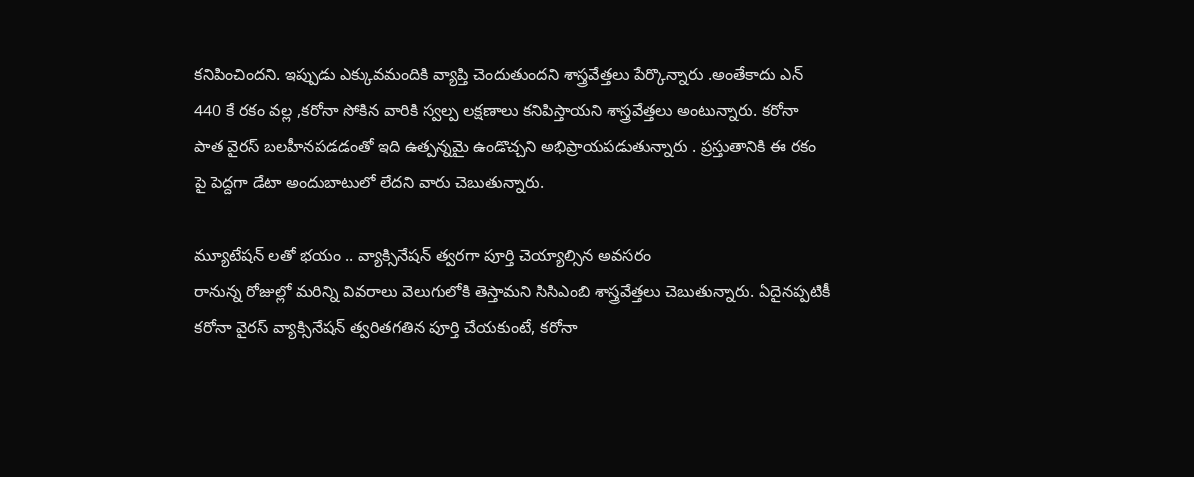కనిపించిందని. ఇప్పుడు ఎక్కువమందికి వ్యాప్తి చెందుతుందని శాస్త్రవేత్తలు పేర్కొన్నారు .అంతేకాదు ఎన్ 440 కే రకం వల్ల ,కరోనా సోకిన వారికి స్వల్ప లక్షణాలు కనిపిస్తాయని శాస్త్రవేత్తలు అంటున్నారు. కరోనా పాత వైరస్ బలహీనపడడంతో ఇది ఉత్పన్నమై ఉండొచ్చని అభిప్రాయపడుతున్నారు . ప్రస్తుతానికి ఈ రకం పై పెద్దగా డేటా అందుబాటులో లేదని వారు చెబుతున్నారు.

మ్యూటేషన్ లతో భయం .. వ్యాక్సినేషన్ త్వరగా పూర్తి చెయ్యాల్సిన అవసరం
రానున్న రోజుల్లో మరిన్ని వివరాలు వెలుగులోకి తెస్తామని సిసిఎంబి శాస్త్రవేత్తలు చెబుతున్నారు. ఏదైనప్పటికీ కరోనా వైరస్ వ్యాక్సినేషన్ త్వరితగతిన పూర్తి చేయకుంటే, కరోనా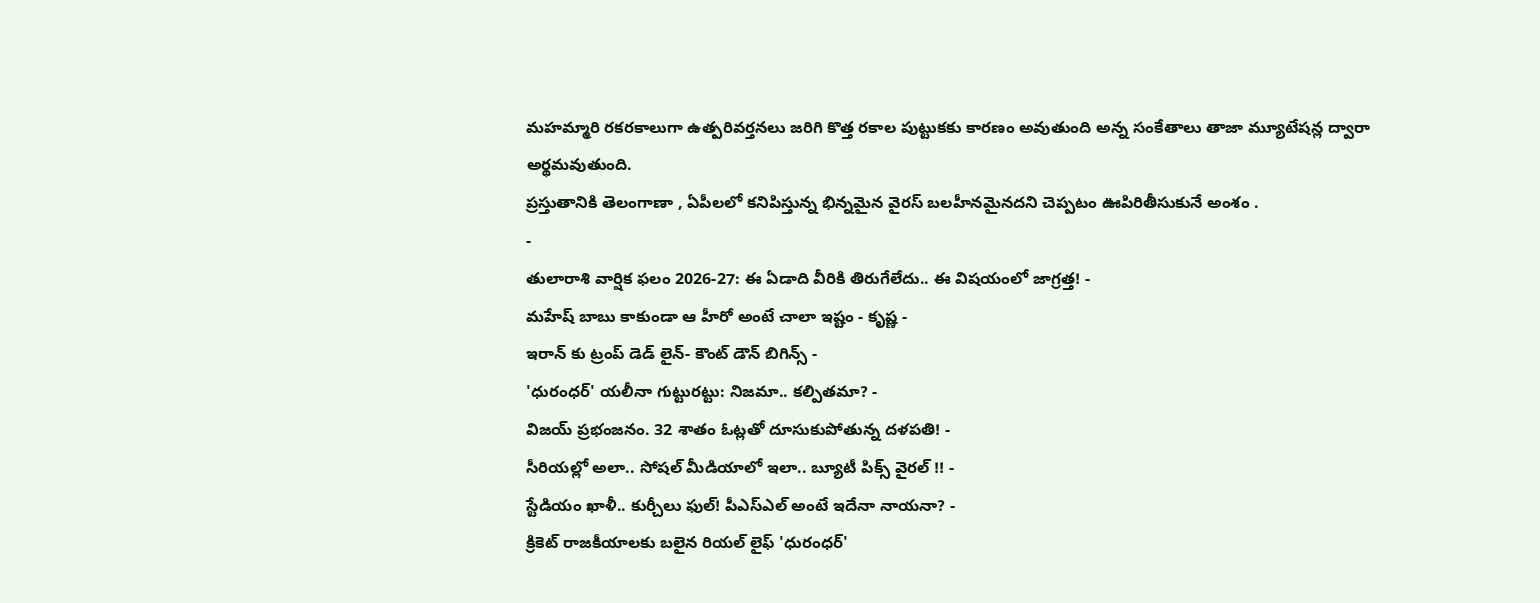మహమ్మారి రకరకాలుగా ఉత్పరివర్తనలు జరిగి కొత్త రకాల పుట్టుకకు కారణం అవుతుంది అన్న సంకేతాలు తాజా మ్యూటేషన్ల ద్వారా అర్థమవుతుంది.
ప్రస్తుతానికి తెలంగాణా , ఏపీలలో కనిపిస్తున్న భిన్నమైన వైరస్ బలహీనమైనదని చెప్పటం ఊపిరితీసుకునే అంశం .
-
తులారాశి వార్షిక ఫలం 2026-27: ఈ ఏడాది వీరికి తిరుగేలేదు.. ఈ విషయంలో జాగ్రత్త! -
మహేష్ బాబు కాకుండా ఆ హీరో అంటే చాలా ఇష్టం - కృష్ణ -
ఇరాన్ కు ట్రంప్ డెడ్ లైన్- కౌంట్ డౌన్ బిగిన్స్ -
'ధురంధర్' యలీనా గుట్టురట్టు: నిజమా.. కల్పితమా? -
విజయ్ ప్రభంజనం. 32 శాతం ఓట్లతో దూసుకుపోతున్న దళపతి! -
సీరియల్లో అలా.. సోషల్ మీడియాలో ఇలా.. బ్యూటీ పిక్స్ వైరల్ !! -
స్టేడియం ఖాళీ.. కుర్చీలు ఫుల్! పీఎస్ఎల్ అంటే ఇదేనా నాయనా? -
క్రికెట్ రాజకీయాలకు బలైన రియల్ లైఫ్ 'ధురంధర్'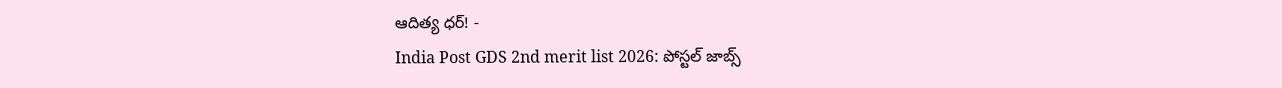ఆదిత్య ధర్! -
India Post GDS 2nd merit list 2026: పోస్టల్ జాబ్స్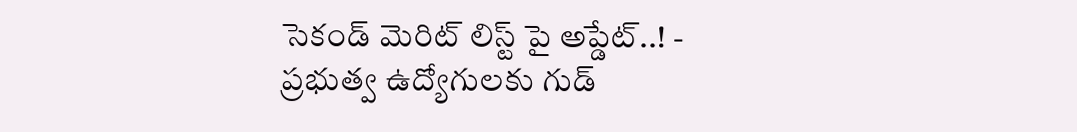సెకండ్ మెరిట్ లిస్ట్ పై అప్డేట్..! -
ప్రభుత్వ ఉద్యోగులకు గుడ్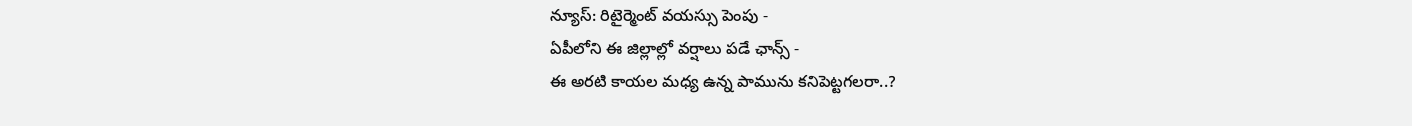న్యూస్: రిటైర్మెంట్ వయస్సు పెంపు -
ఏపీలోని ఈ జిల్లాల్లో వర్షాలు పడే ఛాన్స్ -
ఈ అరటి కాయల మధ్య ఉన్న పామును కనిపెట్టగలరా..?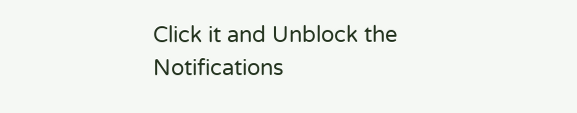Click it and Unblock the Notifications